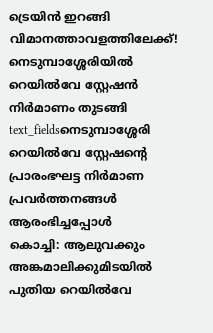ട്രെയിൻ ഇറങ്ങി വിമാനത്താവളത്തിലേക്ക്! നെടുമ്പാശ്ശേരിയിൽ റെയിൽവേ സ്റ്റേഷൻ നിർമാണം തുടങ്ങി
text_fieldsനെടുമ്പാശ്ശേരി റെയിൽവേ സ്റ്റേഷന്റെ പ്രാരംഭഘട്ട നിർമാണ പ്രവർത്തനങ്ങൾ ആരംഭിച്ചപ്പോൾ
കൊച്ചി: ആലുവക്കും അങ്കമാലിക്കുമിടയിൽ പുതിയ റെയിൽവേ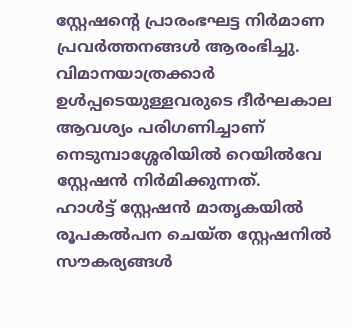സ്റ്റേഷന്റെ പ്രാരംഭഘട്ട നിർമാണ പ്രവർത്തനങ്ങൾ ആരംഭിച്ചു. വിമാനയാത്രക്കാർ ഉൾപ്പടെയുള്ളവരുടെ ദീർഘകാല ആവശ്യം പരിഗണിച്ചാണ് നെടുമ്പാശ്ശേരിയിൽ റെയിൽവേ സ്റ്റേഷൻ നിർമിക്കുന്നത്.
ഹാൾട്ട് സ്റ്റേഷൻ മാതൃകയിൽ രൂപകൽപന ചെയ്ത സ്റ്റേഷനിൽ സൗകര്യങ്ങൾ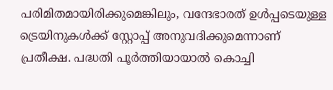പരിമിതമായിരിക്കുമെങ്കിലും, വന്ദേഭാരത് ഉൾപ്പടെയുള്ള ട്രെയിനുകൾക്ക് സ്റ്റോപ്പ് അനുവദിക്കുമെന്നാണ് പ്രതീക്ഷ. പദ്ധതി പൂർത്തിയായാൽ കൊച്ചി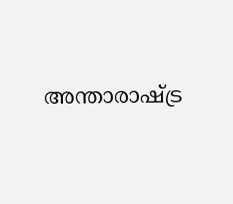അന്താരാഷ്ട്ര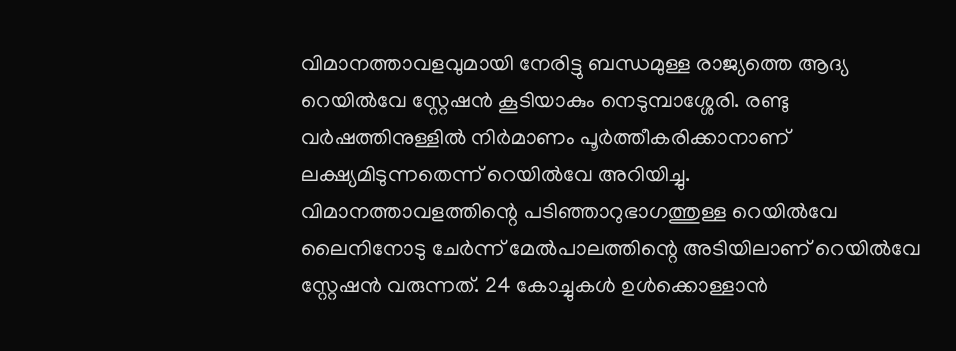വിമാനത്താവളവുമായി നേരിട്ടു ബന്ധമുള്ള രാജ്യത്തെ ആദ്യ റെയിൽവേ സ്റ്റേഷൻ കൂടിയാകും നെടുമ്പാശ്ശേരി. രണ്ടു വർഷത്തിനുള്ളിൽ നിർമാണം പൂർത്തീകരിക്കാനാണ് ലക്ഷ്യമിടുന്നതെന്ന് റെയിൽവേ അറിയിച്ചു.
വിമാനത്താവളത്തിന്റെ പടിഞ്ഞാറുഭാഗത്തുള്ള റെയിൽവേ ലൈനിനോടു ചേർന്ന് മേൽപാലത്തിന്റെ അടിയിലാണ് റെയിൽവേ സ്റ്റേഷൻ വരുന്നത്. 24 കോച്ചുകൾ ഉൾക്കൊള്ളാൻ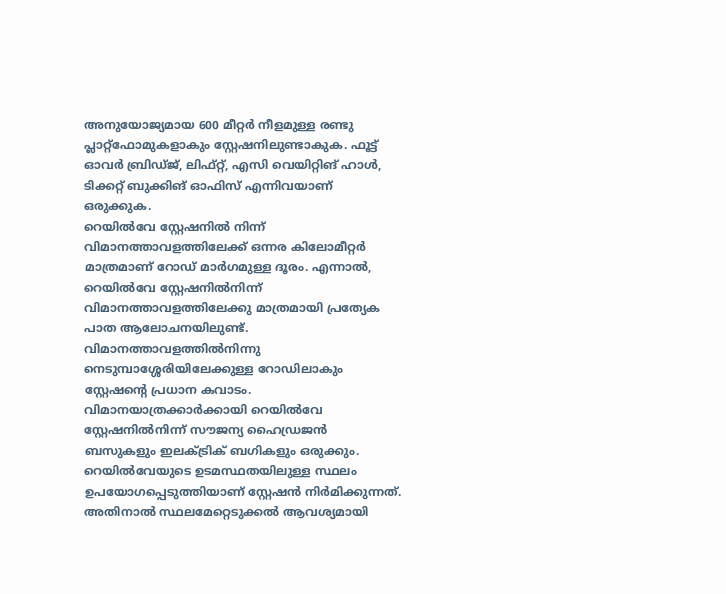അനുയോജ്യമായ 600 മീറ്റർ നീളമുള്ള രണ്ടു പ്ലാറ്റ്ഫോമുകളാകും സ്റ്റേഷനിലുണ്ടാകുക. ഫൂട്ട് ഓവർ ബ്രിഡ്ജ്, ലിഫ്റ്റ്, എസി വെയിറ്റിങ് ഹാൾ, ടിക്കറ്റ് ബുക്കിങ് ഓഫിസ് എന്നിവയാണ് ഒരുക്കുക.
റെയിൽവേ സ്റ്റേഷനിൽ നിന്ന് വിമാനത്താവളത്തിലേക്ക് ഒന്നര കിലോമീറ്റർ മാത്രമാണ് റോഡ് മാർഗമുള്ള ദൂരം. എന്നാൽ, റെയിൽവേ സ്റ്റേഷനിൽനിന്ന് വിമാനത്താവളത്തിലേക്കു മാത്രമായി പ്രത്യേക പാത ആലോചനയിലുണ്ട്. വിമാനത്താവളത്തിൽനിന്നു നെടുമ്പാശ്ശേരിയിലേക്കുള്ള റോഡിലാകും സ്റ്റേഷന്റെ പ്രധാന കവാടം. വിമാനയാത്രക്കാർക്കായി റെയിൽവേ സ്റ്റേഷനിൽനിന്ന് സൗജന്യ ഹൈഡ്രജൻ ബസുകളും ഇലക്ട്രിക് ബഗികളും ഒരുക്കും.
റെയിൽവേയുടെ ഉടമസ്ഥതയിലുള്ള സ്ഥലം ഉപയോഗപ്പെടുത്തിയാണ് സ്റ്റേഷൻ നിർമിക്കുന്നത്. അതിനാൽ സ്ഥലമേറ്റെടുക്കൽ ആവശ്യമായി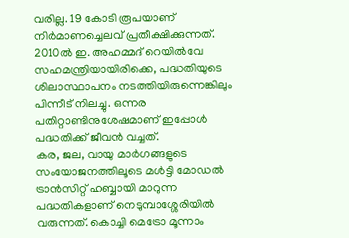വരില്ല. 19 കോടി രൂപയാണ് നിർമാണച്ചെലവ് പ്രതീക്ഷിക്കുന്നത്. 2010ൽ ഇ. അഹമ്മദ് റെയിൽവേ സഹമന്ത്രിയായിരിക്കെ, പദ്ധതിയുടെ ശിലാസ്ഥാപനം നടത്തിയിരുന്നെങ്കിലും പിന്നീട് നിലച്ചു. ഒന്നര പതിറ്റാണ്ടിനുശേഷമാണ് ഇപ്പോൾ പദ്ധതിക്ക് ജീവൻ വച്ചത്.
കര, ജല, വായു മാർഗങ്ങളുടെ സംയോജനത്തിലൂടെ മൾട്ടി മോഡൽ ട്രാൻസിറ്റ് ഹബ്ബായി മാറുന്ന പദ്ധതികളാണ് നെടുമ്പാശ്ശേരിയിൽ വരുന്നത്. കൊച്ചി മെട്രോ മൂന്നാം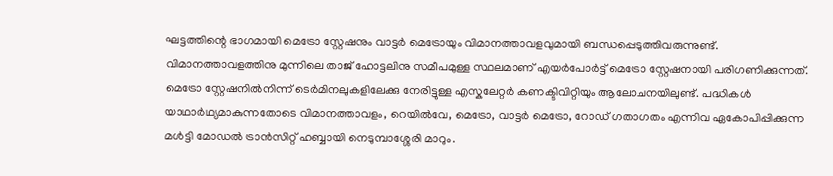ഘട്ടത്തിന്റെ ഭാഗമായി മെട്രോ സ്റ്റേഷനും വാട്ടർ മെട്രോയും വിമാനത്താവളവുമായി ബന്ധപ്പെടുത്തിവരുന്നുണ്ട്.
വിമാനത്താവളത്തിനു മുന്നിലെ താജ് ഹോട്ടലിനു സമീപമുള്ള സ്ഥലമാണ് എയർപോർട്ട് മെട്രോ സ്റ്റേഷനായി പരിഗണിക്കുന്നത്. മെട്രോ സ്റ്റേഷനിൽനിന്ന് ടെർമിനലുകളിലേക്കു നേരിട്ടുള്ള എസ്കലേറ്റർ കണക്ടിവിറ്റിയും ആലോചനയിലുണ്ട്. പദ്ധികൾ യാഥാർഥ്യമാകുന്നതോടെ വിമാനത്താവളം, റെയിൽവേ, മെട്രോ, വാട്ടർ മെട്രോ, റോഡ് ഗതാഗതം എന്നിവ ഏകോപിപ്പിക്കുന്ന മൾട്ടി മോഡൽ ട്രാൻസിറ്റ് ഹബ്ബായി നെടുമ്പാശ്ശേരി മാറും.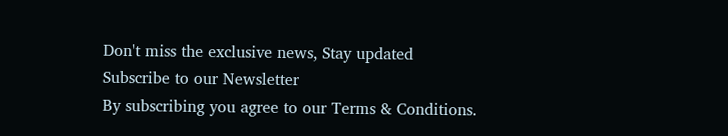Don't miss the exclusive news, Stay updated
Subscribe to our Newsletter
By subscribing you agree to our Terms & Conditions.